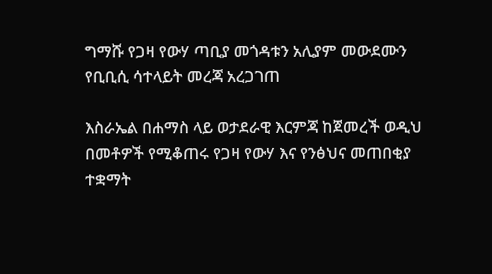ግማሹ የጋዛ የውሃ ጣቢያ መጎዳቱን አሊያም መውደሙን የቢቢሲ ሳተላይት መረጃ አረጋገጠ

እስራኤል በሐማስ ላይ ወታደራዊ እርምጃ ከጀመረች ወዲህ በመቶዎች የሚቆጠሩ የጋዛ የውሃ እና የንፅህና መጠበቂያ ተቋማት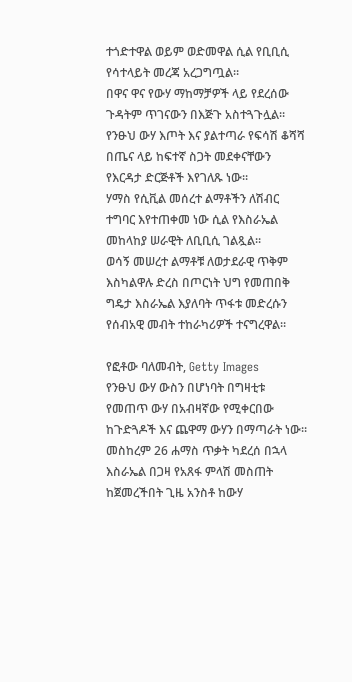ተጎድተዋል ወይም ወድመዋል ሲል የቢቢሲ የሳተላይት መረጃ አረጋግጧል።
በዋና ዋና የውሃ ማከማቻዎች ላይ የደረሰው ጉዳትም ጥገናውን በእጅጉ አስተጓጉሏል።
የንፁህ ውሃ እጦት እና ያልተጣራ የፍሳሽ ቆሻሻ በጤና ላይ ከፍተኛ ስጋት መደቀናቸውን የእርዳታ ድርጅቶች እየገለጹ ነው።
ሃማስ የሲቪል መሰረተ ልማቶችን ለሽብር ተግባር እየተጠቀመ ነው ሲል የእስራኤል መከላከያ ሠራዊት ለቢቢሲ ገልጿል።
ወሳኝ መሠረተ ልማቶቹ ለወታደራዊ ጥቅም እስካልዋሉ ድረስ በጦርነት ህግ የመጠበቅ ግዴታ እስራኤል እያለባት ጥፋቱ መድረሱን የሰብአዊ መብት ተከራካሪዎች ተናግረዋል።

የፎቶው ባለመብት, Getty Images
የንፁህ ውሃ ውስን በሆነባት በግዛቲቱ የመጠጥ ውሃ በአብዛኛው የሚቀርበው ከጉድጓዶች እና ጨዋማ ውሃን በማጣራት ነው።
መስከረም 26 ሐማስ ጥቃት ካደረሰ በኋላ እስራኤል በጋዛ የአጸፋ ምላሽ መስጠት ከጀመረችበት ጊዜ አንስቶ ከውሃ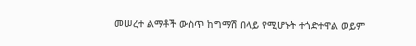መሠረተ ልማቶች ውስጥ ከግማሽ በላይ የሚሆኑት ተጎድተዋል ወይም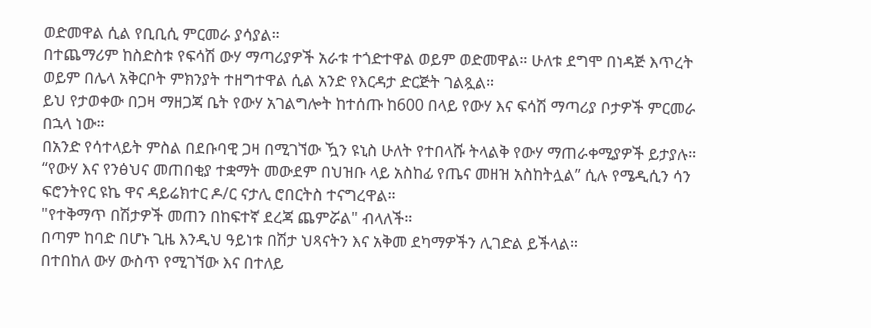ወድመዋል ሲል የቢቢሲ ምርመራ ያሳያል።
በተጨማሪም ከስድስቱ የፍሳሽ ውሃ ማጣሪያዎች አራቱ ተጎድተዋል ወይም ወድመዋል። ሁለቱ ደግሞ በነዳጅ እጥረት ወይም በሌላ አቅርቦት ምክንያት ተዘግተዋል ሲል አንድ የእርዳታ ድርጅት ገልጿል።
ይህ የታወቀው በጋዛ ማዘጋጃ ቤት የውሃ አገልግሎት ከተሰጡ ከ600 በላይ የውሃ እና ፍሳሽ ማጣሪያ ቦታዎች ምርመራ በኋላ ነው።
በአንድ የሳተላይት ምስል በደቡባዊ ጋዛ በሚገኘው ዃን ዩኒስ ሁለት የተበላሹ ትላልቅ የውሃ ማጠራቀሚያዎች ይታያሉ።
“የውሃ እና የንፅህና መጠበቂያ ተቋማት መውደም በህዝቡ ላይ አስከፊ የጤና መዘዝ አስከትሏል” ሲሉ የሜዲሲን ሳን ፍሮንትየር ዩኬ ዋና ዳይሬክተር ዶ/ር ናታሊ ሮበርትስ ተናግረዋል።
"የተቅማጥ በሽታዎች መጠን በከፍተኛ ደረጃ ጨምሯል" ብላለች።
በጣም ከባድ በሆኑ ጊዜ እንዲህ ዓይነቱ በሽታ ህጻናትን እና አቅመ ደካማዎችን ሊገድል ይችላል።
በተበከለ ውሃ ውስጥ የሚገኘው እና በተለይ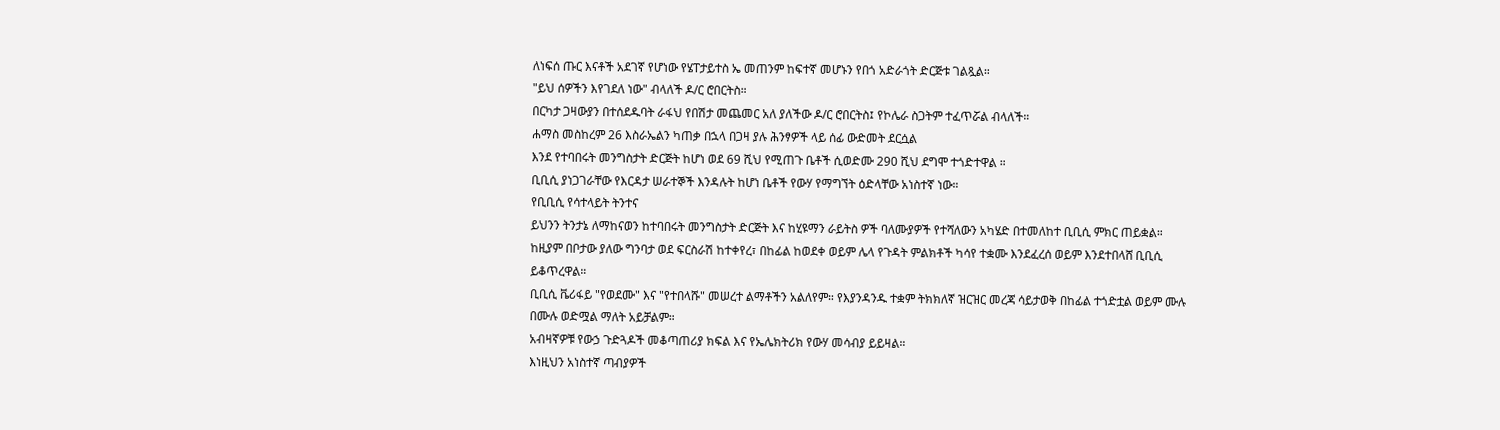ለነፍሰ ጡር እናቶች አደገኛ የሆነው የሄፐታይተስ ኤ መጠንም ከፍተኛ መሆኑን የበጎ አድራጎት ድርጅቱ ገልጿል።
"ይህ ሰዎችን እየገደለ ነው" ብላለች ዶ/ር ሮበርትስ።
በርካታ ጋዛውያን በተሰደዱባት ራፋህ የበሽታ መጨመር አለ ያለችው ዶ/ር ሮበርትስ፤ የኮሌራ ስጋትም ተፈጥሯል ብላለች።
ሐማስ መስከረም 26 እስራኤልን ካጠቃ በኋላ በጋዛ ያሉ ሕንፃዎች ላይ ሰፊ ውድመት ደርሷል
እንደ የተባበሩት መንግስታት ድርጅት ከሆነ ወደ 69 ሺህ የሚጠጉ ቤቶች ሲወድሙ 290 ሺህ ደግሞ ተጎድተዋል ።
ቢቢሲ ያነጋገራቸው የእርዳታ ሠራተኞች እንዳሉት ከሆነ ቤቶች የውሃ የማግኘት ዕድላቸው አነስተኛ ነው።
የቢቢሲ የሳተላይት ትንተና
ይህንን ትንታኔ ለማከናወን ከተባበሩት መንግስታት ድርጅት እና ከሂዩማን ራይትስ ዎች ባለሙያዎች የተሻለውን አካሄድ በተመለከተ ቢቢሲ ምክር ጠይቋል።
ከዚያም በቦታው ያለው ግንባታ ወደ ፍርስራሽ ከተቀየረ፣ በከፊል ከወደቀ ወይም ሌላ የጉዳት ምልክቶች ካሳየ ተቋሙ እንደፈረሰ ወይም እንደተበላሸ ቢቢሲ ይቆጥረዋል።
ቢቢሲ ቬሪፋይ "የወደሙ" እና "የተበላሹ" መሠረተ ልማቶችን አልለየም። የእያንዳንዱ ተቋም ትክክለኛ ዝርዝር መረጃ ሳይታወቅ በከፊል ተጎድቷል ወይም ሙሉ በሙሉ ወድሟል ማለት አይቻልም።
አብዛኛዎቹ የውኃ ጉድጓዶች መቆጣጠሪያ ክፍል እና የኤሌክትሪክ የውሃ መሳብያ ይይዛል።
እነዚህን አነስተኛ ጣብያዎች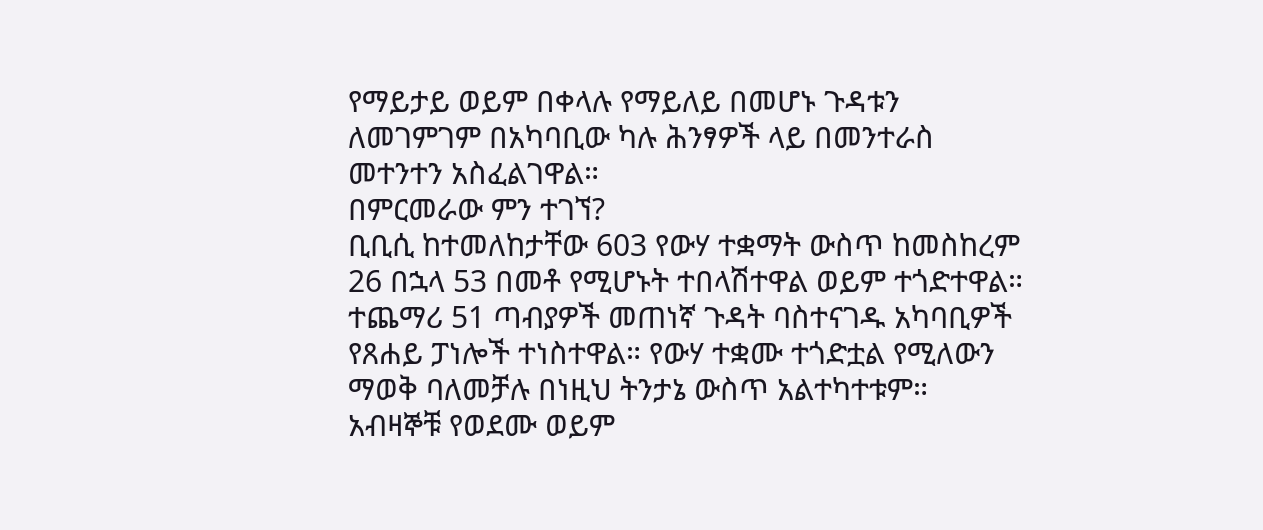የማይታይ ወይም በቀላሉ የማይለይ በመሆኑ ጉዳቱን ለመገምገም በአካባቢው ካሉ ሕንፃዎች ላይ በመንተራስ መተንተን አስፈልገዋል።
በምርመራው ምን ተገኘ?
ቢቢሲ ከተመለከታቸው 603 የውሃ ተቋማት ውስጥ ከመስከረም 26 በኋላ 53 በመቶ የሚሆኑት ተበላሽተዋል ወይም ተጎድተዋል።
ተጨማሪ 51 ጣብያዎች መጠነኛ ጉዳት ባስተናገዱ አካባቢዎች የጸሐይ ፓነሎች ተነስተዋል። የውሃ ተቋሙ ተጎድቷል የሚለውን ማወቅ ባለመቻሉ በነዚህ ትንታኔ ውስጥ አልተካተቱም።
አብዛኞቹ የወደሙ ወይም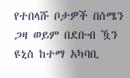የተበላሹ ቦታዎች በሰሜን ጋዛ ወይም በደቡብ ዃን ዩኒስ ከተማ አካባቢ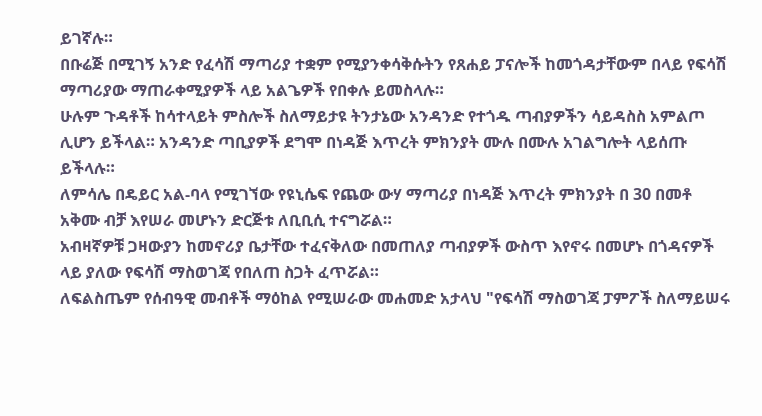ይገኛሉ።
በቡሬጅ በሚገኝ አንድ የፈሳሽ ማጣሪያ ተቋም የሚያንቀሳቅሱትን የጸሐይ ፓናሎች ከመጎዳታቸውም በላይ የፍሳሽ ማጣሪያው ማጠራቀሚያዎች ላይ አልጌዎች የበቀሉ ይመስላሉ።
ሁሉም ጉዳቶች ከሳተላይት ምስሎች ስለማይታዩ ትንታኔው አንዳንድ የተጎዱ ጣብያዎችን ሳይዳስስ አምልጦ ሊሆን ይችላል። አንዳንድ ጣቢያዎች ደግሞ በነዳጅ እጥረት ምክንያት ሙሉ በሙሉ አገልግሎት ላይሰጡ ይችላሉ።
ለምሳሌ በዴይር አል-ባላ የሚገኘው የዩኒሴፍ የጨው ውሃ ማጣሪያ በነዳጅ እጥረት ምክንያት በ 30 በመቶ አቅሙ ብቻ እየሠራ መሆኑን ድርጅቱ ለቢቢሲ ተናግሯል።
አብዛኛዎቹ ጋዛውያን ከመኖሪያ ቤታቸው ተፈናቅለው በመጠለያ ጣብያዎች ውስጥ እየኖሩ በመሆኑ በጎዳናዎች ላይ ያለው የፍሳሽ ማስወገጃ የበለጠ ስጋት ፈጥሯል።
ለፍልስጤም የሰብዓዊ መብቶች ማዕከል የሚሠራው መሐመድ አታላህ "የፍሳሽ ማስወገጃ ፓምፖች ስለማይሠሩ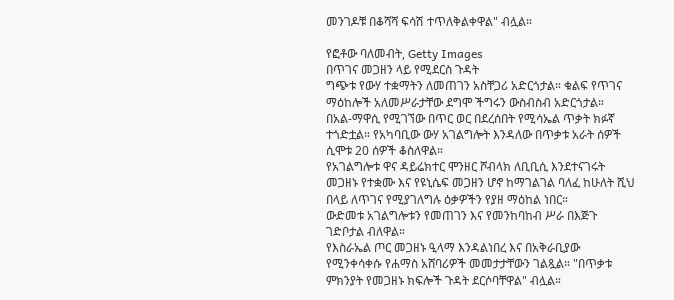መንገዶቹ በቆሻሻ ፍሳሽ ተጥለቅልቀዋል" ብሏል።

የፎቶው ባለመብት, Getty Images
በጥገና መጋዘን ላይ የሚደርስ ጉዳት
ግጭቱ የውሃ ተቋማትን ለመጠገን አስቸጋሪ አድርጎታል። ቁልፍ የጥገና ማዕከሎች አለመሥራታቸው ደግሞ ችግሩን ውስብስብ አድርጎታል።
በአል-ማዋሲ የሚገኘው በጥር ወር በደረሰበት የሚሳኤል ጥቃት ክፉኛ ተጎድቷል። የአካባቢው ውሃ አገልግሎት እንዳለው በጥቃቱ አራት ሰዎች ሲሞቱ 20 ሰዎች ቆስለዋል።
የአገልግሎቱ ዋና ዳይሬክተር ሞንዘር ሾብላክ ለቢቢሲ እንደተናገሩት መጋዘኑ የተቋሙ እና የዩኒሴፍ መጋዘን ሆኖ ከማገልገል ባለፈ ከሁለት ሺህ በላይ ለጥገና የሚያገለግሉ ዕቃዎችን የያዘ ማዕከል ነበር።
ውድመቱ አገልግሎቱን የመጠገን እና የመንከባከብ ሥራ በእጅጉ ገድቦታል ብለዋል።
የእስራኤል ጦር መጋዘኑ ዒላማ እንዳልነበረ እና በአቅራቢያው የሚንቀሳቀሱ የሐማስ አሸባሪዎች መመታታቸውን ገልጿል። "በጥቃቱ ምክንያት የመጋዘኑ ክፍሎች ጉዳት ደርሶባቸዋል" ብሏል።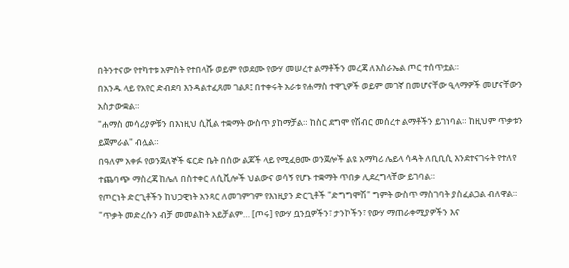በትንተናው የተካተቱ አምስት የተበላሹ ወይም የወደሙ የውሃ መሠረተ ልማቶችን መረጃ ለእስራኤል ጦር ተሰጥቷል።
በአንዱ ላይ የአየር ድብደባ እንዳልተፈጸመ ገልጾ፤ በተቀሩት አራቱ የሐማስ ተዋጊዎች ወይም መገኛ በመሆናቸው ዒላማዎች መሆናቸውን አስታውቋል።
"ሐማስ መሳሪያዎቹን በእነዚህ ሲቪል ተቋማት ውስጥ ያከማቻል። ከስር ደግሞ የሽብር መሰረተ ልማቶችን ይገነባል። ከዚህም ጥቃቱን ይጀምራል" ብሏል።
በዓለም አቀፉ የወንጀለኞች ፍርድ ቤት በሰው ልጆች ላይ የሚፈፀሙ ወንጀሎች ልዩ አማካሪ ሌይላ ሳዳት ለቢቢሲ እንደተናገሩት የተለየ ተጨባጭ ማስረጃ ከሌለ በስተቀር ለሲቪሎች ህልውና ወሳኝ የሆኑ ተቋማት ጥበቃ ሊደረግላቸው ይገባል።
የጦርነት ድርጊቶችን ከህጋዊነት አንጻር ለመገምገም የእነዚያን ድርጊቶች "ድግግሞሽ" ግምት ውስጥ ማስገባት ያስፈልጋል ብለዋል።
"ጥቃት መድረሱን ብቻ መመልከት አይቻልም… [ጦሩ] የውሃ ቧንቧዎችን፣ ታንኮችን፣ የውሃ ማጠራቀሚያዎችን እና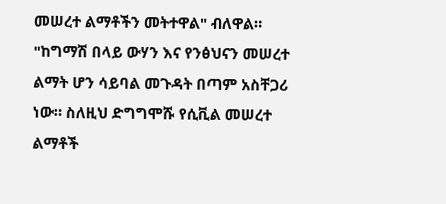መሠረተ ልማቶችን መትተዋል" ብለዋል።
"ከግማሽ በላይ ውሃን እና የንፅህናን መሠረተ ልማት ሆን ሳይባል መጉዳት በጣም አስቸጋሪ ነው። ስለዚህ ድግግሞሹ የሲቪል መሠረተ ልማቶች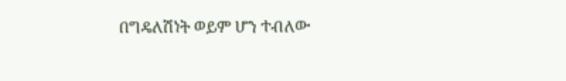በግዴለሽነት ወይም ሆን ተብለው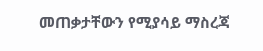መጠቃታቸውን የሚያሳይ ማስረጃ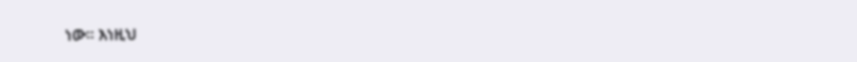ነው። እነዚህ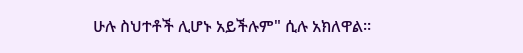ሁሉ ስህተቶች ሊሆኑ አይችሉም" ሲሉ አክለዋል።